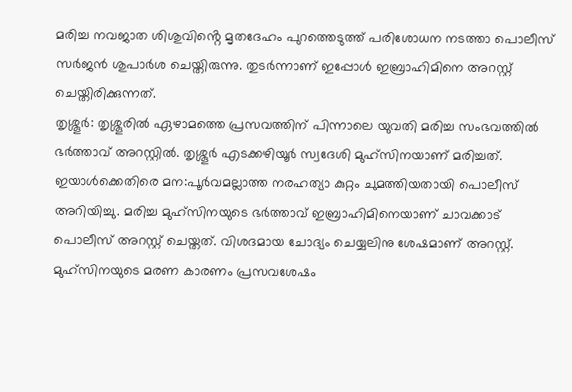മരിച്ച നവജാത ശിശുവിൻ്റെ മൃതദേഹം പുറത്തെടുത്ത് പരിശോധന നടത്താ പൊലീസ് സർജൻ ശുപാർശ ചെയ്തിരുന്നു. തുടർന്നാണ് ഇപ്പോൾ ഇബ്രാഹിമിനെ അറസ്റ്റ് ചെയ്തിരിക്കുന്നത്.
തൃശ്ശൂർ: തൃശ്ശൂരിൽ ഏഴാമത്തെ പ്രസവത്തിന് പിന്നാലെ യുവതി മരിച്ച സംഭവത്തിൽ ഭർത്താവ് അറസ്റ്റിൽ. തൃശ്ശൂർ എടക്കഴിയൂർ സ്വദേശി മുഹ്സിനയാണ് മരിച്ചത്. ഇയാൾക്കെതിരെ മന:പൂർവമല്ലാത്ത നരഹത്യാ കുറ്റം ചുമത്തിയതായി പൊലീസ് അറിയിച്ചു. മരിച്ച മുഹ്സിനയുടെ ഭർത്താവ് ഇബ്രാഹിമിനെയാണ് ചാവക്കാട് പൊലീസ് അറസ്റ്റ് ചെയ്തത്. വിശദമായ ചോദ്യം ചെയ്യലിനു ശേഷമാണ് അറസ്റ്റ്. മുഹ്സിനയുടെ മരണ കാരണം പ്രസവശേഷം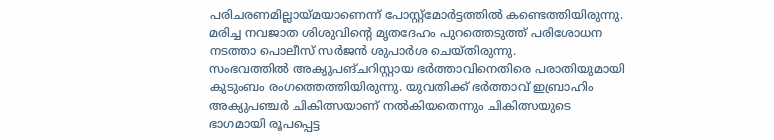പരിചരണമില്ലായ്മയാണെന്ന് പോസ്റ്റ്മോർട്ടത്തിൽ കണ്ടെത്തിയിരുന്നു. മരിച്ച നവജാത ശിശുവിൻ്റെ മൃതദേഹം പുറത്തെടുത്ത് പരിശോധന നടത്താ പൊലീസ് സർജൻ ശുപാർശ ചെയ്തിരുന്നു.
സംഭവത്തിൽ അക്യുപങ്ചറിസ്റ്റായ ഭർത്താവിനെതിരെ പരാതിയുമായി കുടുംബം രംഗത്തെത്തിയിരുന്നു. യുവതിക്ക് ഭർത്താവ് ഇബ്രാഹിം അക്യുപഞ്ചർ ചികിത്സയാണ് നൽകിയതെന്നും ചികിത്സയുടെ ഭാഗമായി രൂപപ്പെട്ട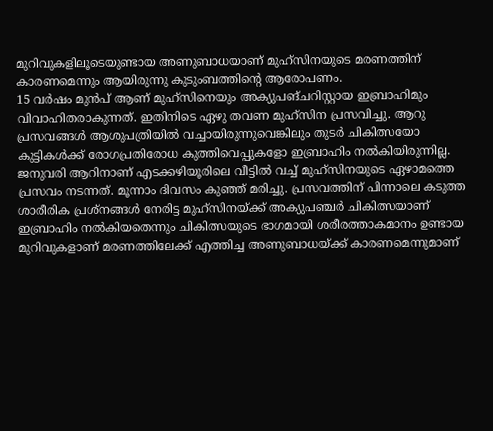മുറിവുകളിലൂടെയുണ്ടായ അണുബാധയാണ് മുഹ്സിനയുടെ മരണത്തിന് കാരണമെന്നും ആയിരുന്നു കുടുംബത്തിന്റെ ആരോപണം.
15 വർഷം മുൻപ് ആണ് മുഹ്സിനെയും അക്യുപങ്ചറിസ്റ്റായ ഇബ്രാഹിമും വിവാഹിതരാകുന്നത്. ഇതിനിടെ ഏഴു തവണ മുഹ്സിന പ്രസവിച്ചു. ആറു പ്രസവങ്ങൾ ആശുപത്രിയിൽ വച്ചായിരുന്നുവെങ്കിലും തുടർ ചികിത്സയോ കുട്ടികൾക്ക് രോഗപ്രതിരോധ കുത്തിവെപ്പുകളോ ഇബ്രാഹിം നൽകിയിരുന്നില്ല.
ജനുവരി ആറിനാണ് എടക്കഴിയൂരിലെ വീട്ടിൽ വച്ച് മുഹ്സിനയുടെ ഏഴാമത്തെ പ്രസവം നടന്നത്. മൂന്നാം ദിവസം കുഞ്ഞ് മരിച്ചു. പ്രസവത്തിന് പിന്നാലെ കടുത്ത ശാരീരിക പ്രശ്നങ്ങൾ നേരിട്ട മുഹ്സിനയ്ക്ക് അക്യുപഞ്ചർ ചികിത്സയാണ് ഇബ്രാഹിം നൽകിയതെന്നും ചികിത്സയുടെ ഭാഗമായി ശരീരത്താകമാനം ഉണ്ടായ മുറിവുകളാണ് മരണത്തിലേക്ക് എത്തിച്ച അണുബാധയ്ക്ക് കാരണമെന്നുമാണ്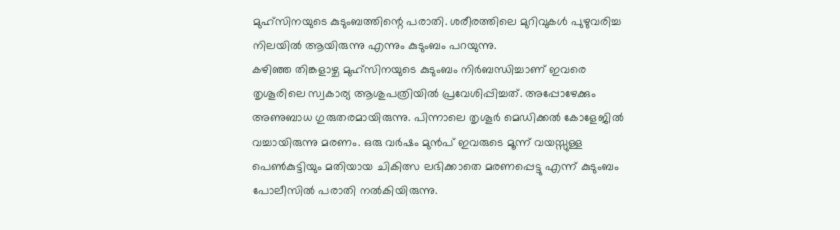മുഹ്സിനയുടെ കുടുംബത്തിന്റെ പരാതി. ശരീരത്തിലെ മുറിവുകൾ പുഴുവരിച്ച നിലയിൽ ആയിരുന്നു എന്നും കുടുംബം പറയുന്നു.
കഴിഞ്ഞ തിങ്കളാഴ്ച മുഹ്സിനയുടെ കുടുംബം നിർബന്ധിച്ചാണ് ഇവരെ തൃശൂരിലെ സ്വകാര്യ ആശുപത്രിയിൽ പ്രവേശിപ്പിച്ചത്. അപ്പോഴേക്കും അണുബാധ ഗുരുതരമായിരുന്നു. പിന്നാലെ തൃശൂർ മെഡിക്കൽ കോളേജിൽ വച്ചായിരുന്നു മരണം. ഒരു വർഷം മുൻപ് ഇവരുടെ മൂന്ന് വയസ്സുള്ള പെൺകുട്ടിയും മതിയായ ചികിത്സ ലഭിക്കാതെ മരണപ്പെട്ടു എന്ന് കുടുംബം പോലീസിൽ പരാതി നൽകിയിരുന്നു.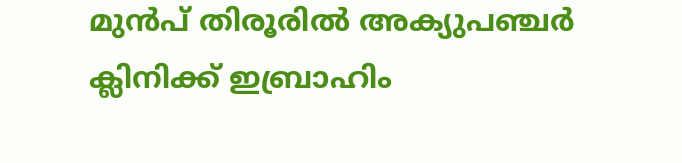മുൻപ് തിരൂരിൽ അക്യുപഞ്ചർ ക്ലിനിക്ക് ഇബ്രാഹിം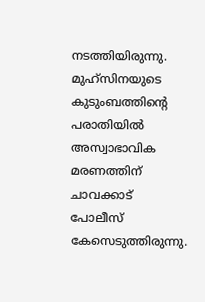നടത്തിയിരുന്നു. മുഹ്സിനയുടെ കുടുംബത്തിന്റെ പരാതിയിൽ അസ്വാഭാവിക മരണത്തിന് ചാവക്കാട് പോലീസ് കേസെടുത്തിരുന്നു.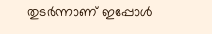തുടർന്നാണ് ഇപ്പോൾ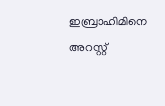ഇബ്രാഹിമിനെ അറസ്റ്റ്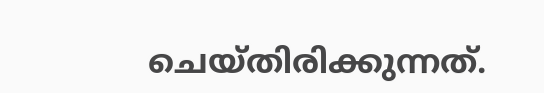ചെയ്തിരിക്കുന്നത്.